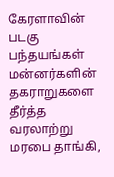கேரளாவின் படகு பந்தயங்கள் மன்னர்களின் தகராறுகளை தீர்த்த வரலாற்று மரபை தாங்கி,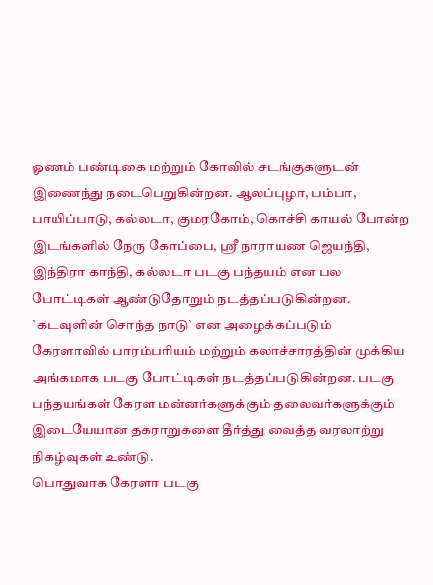ஓணம் பண்டிகை மற்றும் கோவில் சடங்குகளுடன் இணைந்து நடைபெறுகின்றன. ஆலப்புழா, பம்பா, பாயிப்பாடு, கல்லடா, குமரகோம், கொச்சி காயல் போன்ற இடங்களில் நேரு கோப்பை, ஸ்ரீ நாராயண ஜெயந்தி, இந்திரா காந்தி, கல்லடா படகு பந்தயம் என பல போட்டிகள் ஆண்டுதோறும் நடத்தப்படுகின்றன.
`கடவுளின் சொந்த நாடு` என அழைக்கப்படும் கேரளாவில் பாரம்பரியம் மற்றும் கலாச்சாரத்தின் முக்கிய அங்கமாக படகு போட்டிகள் நடத்தப்படுகின்றன. படகு பந்தயங்கள் கேரள மன்னர்களுக்கும் தலைவர்களுக்கும் இடையேயான தகராறுகளை தீர்த்து வைத்த வரலாற்று நிகழ்வுகள் உண்டு.
பொதுவாக கேரளா படகு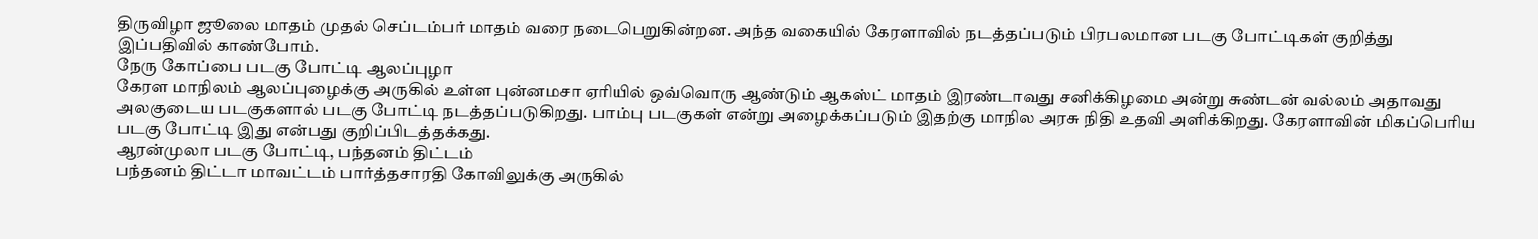திருவிழா ஜூலை மாதம் முதல் செப்டம்பர் மாதம் வரை நடைபெறுகின்றன. அந்த வகையில் கேரளாவில் நடத்தப்படும் பிரபலமான படகு போட்டிகள் குறித்து இப்பதிவில் காண்போம்.
நேரு கோப்பை படகு போட்டி ஆலப்புழா
கேரள மாநிலம் ஆலப்புழைக்கு அருகில் உள்ள புன்னமசா ஏரியில் ஒவ்வொரு ஆண்டும் ஆகஸ்ட் மாதம் இரண்டாவது சனிக்கிழமை அன்று சுண்டன் வல்லம் அதாவது அலகுடைய படகுகளால் படகு போட்டி நடத்தப்படுகிறது. பாம்பு படகுகள் என்று அழைக்கப்படும் இதற்கு மாநில அரசு நிதி உதவி அளிக்கிறது. கேரளாவின் மிகப்பெரிய படகு போட்டி இது என்பது குறிப்பிடத்தக்கது.
ஆரன்முலா படகு போட்டி, பந்தனம் திட்டம்
பந்தனம் திட்டா மாவட்டம் பார்த்தசாரதி கோவிலுக்கு அருகில்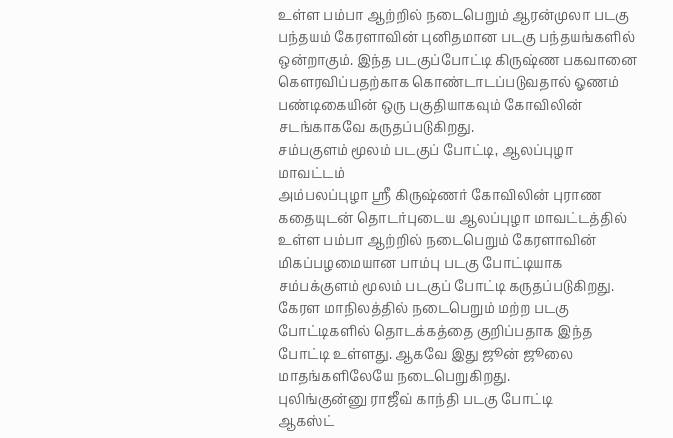உள்ள பம்பா ஆற்றில் நடைபெறும் ஆரன்முலா படகு பந்தயம் கேரளாவின் புனிதமான படகு பந்தயங்களில் ஒன்றாகும். இந்த படகுப்போட்டி கிருஷ்ண பகவானை கௌரவிப்பதற்காக கொண்டாடப்படுவதால் ஓணம் பண்டிகையின் ஒரு பகுதியாகவும் கோவிலின் சடங்காகவே கருதப்படுகிறது.
சம்பகுளம் மூலம் படகுப் போட்டி, ஆலப்புழா மாவட்டம்
அம்பலப்புழா ஸ்ரீ கிருஷ்ணர் கோவிலின் புராண கதையுடன் தொடர்புடைய ஆலப்புழா மாவட்டத்தில் உள்ள பம்பா ஆற்றில் நடைபெறும் கேரளாவின் மிகப்பழமையான பாம்பு படகு போட்டியாக சம்பக்குளம் மூலம் படகுப் போட்டி கருதப்படுகிறது.
கேரள மாநிலத்தில் நடைபெறும் மற்ற படகு போட்டிகளில் தொடக்கத்தை குறிப்பதாக இந்த போட்டி உள்ளது. ஆகவே இது ஜூன் ஜூலை மாதங்களிலேயே நடைபெறுகிறது.
புலிங்குன்னு ராஜீவ் காந்தி படகு போட்டி
ஆகஸ்ட்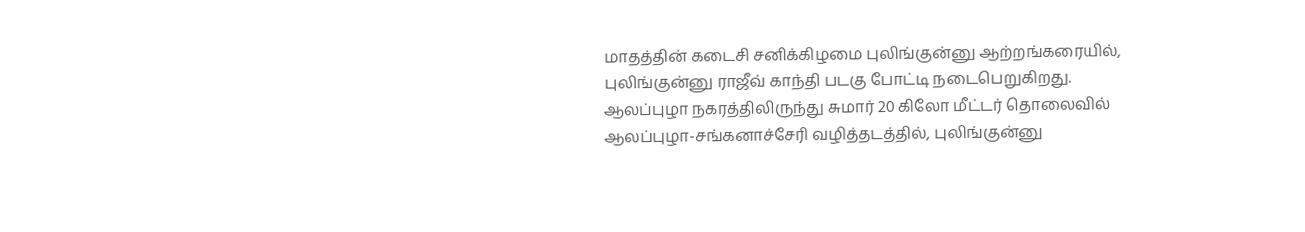மாதத்தின் கடைசி சனிக்கிழமை புலிங்குன்னு ஆற்றங்கரையில், புலிங்குன்னு ராஜீவ் காந்தி படகு போட்டி நடைபெறுகிறது. ஆலப்புழா நகரத்திலிருந்து சுமார் 20 கிலோ மீட்டர் தொலைவில் ஆலப்புழா-சங்கனாச்சேரி வழித்தடத்தில், புலிங்குன்னு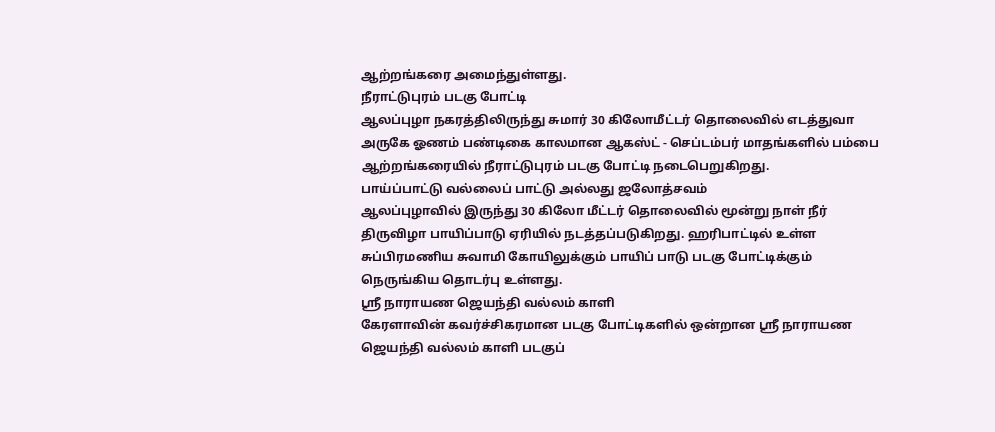ஆற்றங்கரை அமைந்துள்ளது.
நீராட்டுபுரம் படகு போட்டி
ஆலப்புழா நகரத்திலிருந்து சுமார் 30 கிலோமீட்டர் தொலைவில் எடத்துவா அருகே ஓணம் பண்டிகை காலமான ஆகஸ்ட் - செப்டம்பர் மாதங்களில் பம்பை ஆற்றங்கரையில் நீராட்டுபுரம் படகு போட்டி நடைபெறுகிறது.
பாய்ப்பாட்டு வல்லைப் பாட்டு அல்லது ஜலோத்சவம்
ஆலப்புழாவில் இருந்து 30 கிலோ மீட்டர் தொலைவில் மூன்று நாள் நீர் திருவிழா பாயிப்பாடு ஏரியில் நடத்தப்படுகிறது. ஹரிபாட்டில் உள்ள சுப்பிரமணிய சுவாமி கோயிலுக்கும் பாயிப் பாடு படகு போட்டிக்கும் நெருங்கிய தொடர்பு உள்ளது.
ஸ்ரீ நாராயண ஜெயந்தி வல்லம் காளி
கேரளாவின் கவர்ச்சிகரமான படகு போட்டிகளில் ஒன்றான ஸ்ரீ நாராயண ஜெயந்தி வல்லம் காளி படகுப்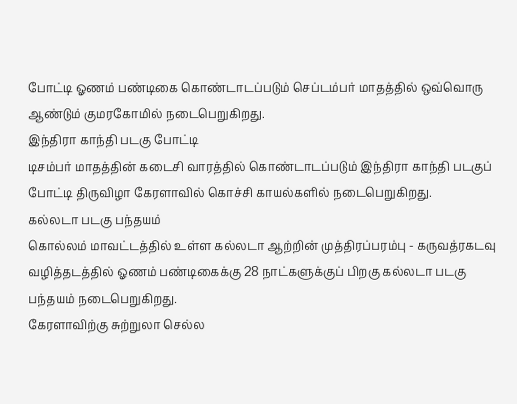போட்டி ஓணம் பண்டிகை கொண்டாடப்படும் செப்டம்பர் மாதத்தில் ஒவ்வொரு ஆண்டும் குமரகோமில் நடைபெறுகிறது.
இந்திரா காந்தி படகு போட்டி
டிசம்பர் மாதத்தின் கடைசி வாரத்தில் கொண்டாடப்படும் இந்திரா காந்தி படகுப் போட்டி திருவிழா கேரளாவில் கொச்சி காயல்களில் நடைபெறுகிறது.
கல்லடா படகு பந்தயம்
கொல்லம் மாவட்டத்தில் உள்ள கல்லடா ஆற்றின் முத்திரப்பரம்பு - கருவத்ரகடவு வழித்தடத்தில் ஓணம் பண்டிகைக்கு 28 நாட்களுக்குப் பிறகு கல்லடா படகு பந்தயம் நடைபெறுகிறது.
கேரளாவிற்கு சுற்றுலா செல்ல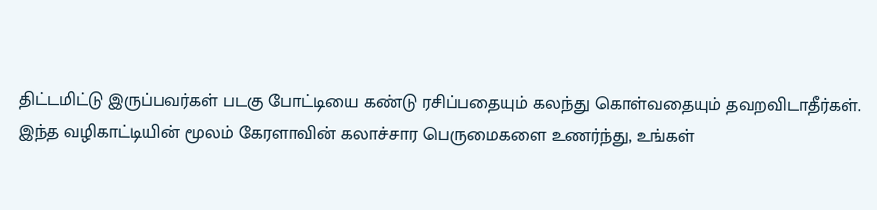திட்டமிட்டு இருப்பவர்கள் படகு போட்டியை கண்டு ரசிப்பதையும் கலந்து கொள்வதையும் தவறவிடாதீர்கள்.
இந்த வழிகாட்டியின் மூலம் கேரளாவின் கலாச்சார பெருமைகளை உணர்ந்து, உங்கள்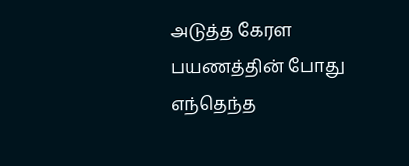அடுத்த கேரள பயணத்தின் போது எந்தெந்த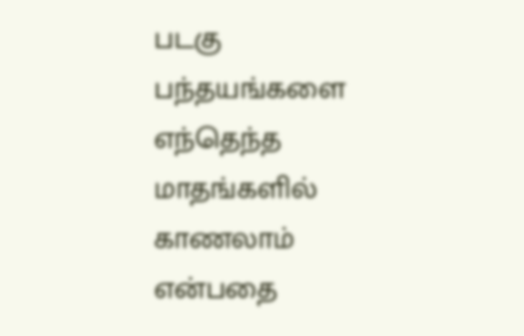படகு பந்தயங்களை எந்தெந்த மாதங்களில் காணலாம் என்பதை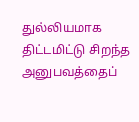துல்லியமாக திட்டமிட்டு சிறந்த அனுபவத்தைப்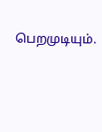பெறமுடியும்.